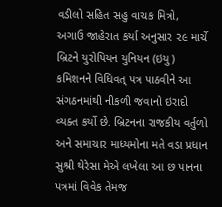વડીલો સહિત સહુ વાચક મિત્રો, અગાઉ જાહેરાત કર્યા અનુસાર ૨૯ માર્ચે બ્રિટને યુરોપિયન યુનિયન (ઇયુ) કમિશનને વિધિવત્ પત્ર પાઠવીને આ સંગઠનમાંથી નીકળી જવાનો ઇરાદો વ્યક્ત કર્યો છે. બ્રિટનના રાજકીય વર્તુળો અને સમાચાર માધ્યમોના મતે વડા પ્રધાન સુશ્રી થેરેસા મેએ લખેલા આ છ પાનના પત્રમાં વિવેક તેમજ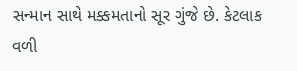સન્માન સાથે મક્કમતાનો સૂર ગુંજે છે. કેટલાક વળી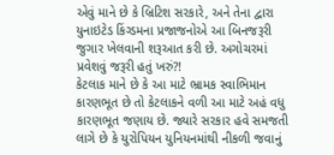એવું માને છે કે બ્રિટિશ સરકારે, અને તેના દ્વારા યુનાઇટેડ કિંગ્ડમના પ્રજાજનોએ આ બિનજરૂરી જુગાર ખેલવાની શરૂઆત કરી છે. અગોચરમાં પ્રવેશવું જરૂરી હતું ખરું?!
કેટલાક માને છે કે આ માટે ભ્રામક સ્વાભિમાન કારણભૂત છે તો કેટલાકને વળી આ માટે અહં વધુ કારણભૂત જણાય છે. જ્યારે સરકાર હવે સમજતી લાગે છે કે યુરોપિયન યુનિયનમાંથી નીકળી જવાનું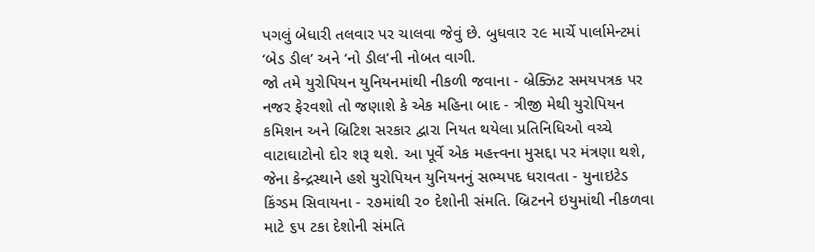પગલું બેધારી તલવાર પર ચાલવા જેવું છે. બુધવાર ૨૯ માર્ચે પાર્લામેન્ટમાં ‘બેડ ડીલ’ અને ‘નો ડીલ’ની નોબત વાગી.
જો તમે યુરોપિયન યુનિયનમાંથી નીકળી જવાના - બ્રેક્ઝિટ સમયપત્રક પર નજર ફેરવશો તો જણાશે કે એક મહિના બાદ - ત્રીજી મેથી યુરોપિયન કમિશન અને બ્રિટિશ સરકાર દ્વારા નિયત થયેલા પ્રતિનિધિઓ વચ્ચે વાટાઘાટોનો દોર શરૂ થશે. આ પૂર્વે એક મહત્ત્વના મુસદ્દા પર મંત્રણા થશે, જેના કેન્દ્રસ્થાને હશે યુરોપિયન યુનિયનનું સભ્યપદ ધરાવતા - યુનાઇટેડ કિંગ્ડમ સિવાયના - ૨૭માંથી ૨૦ દેશોની સંમતિ. બ્રિટનને ઇયુમાંથી નીકળવા માટે ૬૫ ટકા દેશોની સંમતિ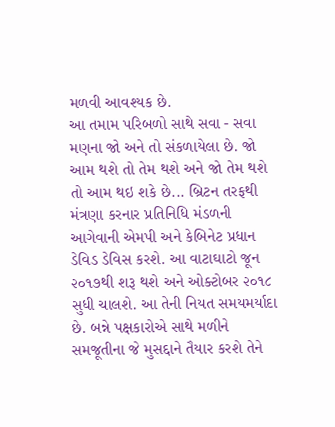મળવી આવશ્યક છે.
આ તમામ પરિબળો સાથે સવા - સવા મણના જો અને તો સંકળાયેલા છે. જો આમ થશે તો તેમ થશે અને જો તેમ થશે તો આમ થઇ શકે છે... બ્રિટન તરફથી મંત્રણા કરનાર પ્રતિનિધિ મંડળની આગેવાની એમપી અને કેબિનેટ પ્રધાન ડેવિડ ડેવિસ કરશે. આ વાટાઘાટો જૂન ૨૦૧૭થી શરૂ થશે અને ઓક્ટોબર ૨૦૧૮ સુધી ચાલશે. આ તેની નિયત સમયમર્યાદા છે. બન્ને પક્ષકારોએ સાથે મળીને સમજૂતીના જે મુસદ્દાને તૈયાર કરશે તેને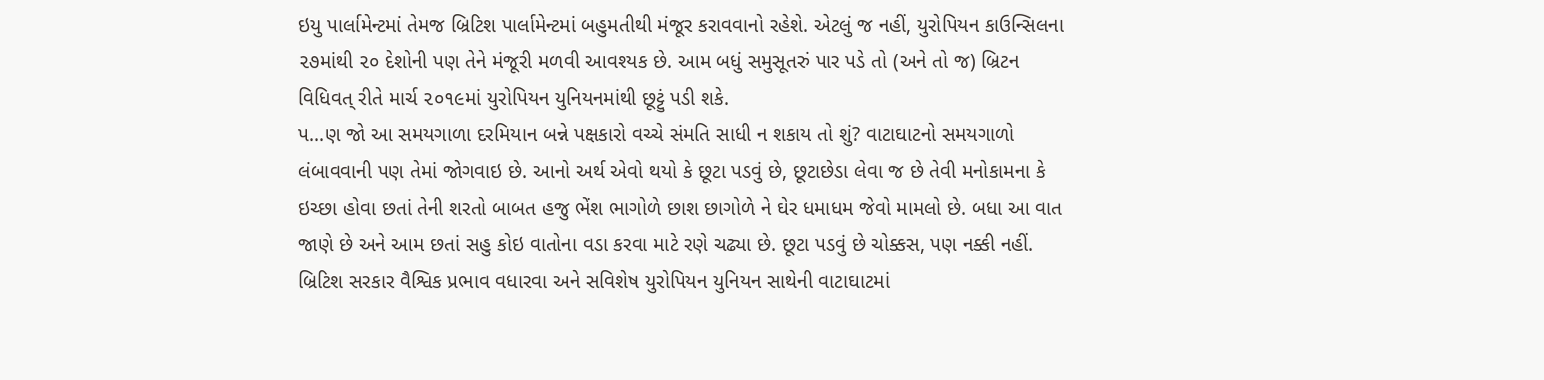ઇયુ પાર્લામેન્ટમાં તેમજ બ્રિટિશ પાર્લામેન્ટમાં બહુમતીથી મંજૂર કરાવવાનો રહેશે. એટલું જ નહીં, યુરોપિયન કાઉન્સિલના ૨૭માંથી ૨૦ દેશોની પણ તેને મંજૂરી મળવી આવશ્યક છે. આમ બધું સમુસૂતરું પાર પડે તો (અને તો જ) બ્રિટન વિધિવત્ રીતે માર્ચ ૨૦૧૯માં યુરોપિયન યુનિયનમાંથી છૂટ્ટું પડી શકે.
પ...ણ જો આ સમયગાળા દરમિયાન બન્ને પક્ષકારો વચ્ચે સંમતિ સાધી ન શકાય તો શું? વાટાઘાટનો સમયગાળો લંબાવવાની પણ તેમાં જોગવાઇ છે. આનો અર્થ એવો થયો કે છૂટા પડવું છે, છૂટાછેડા લેવા જ છે તેવી મનોકામના કે ઇચ્છા હોવા છતાં તેની શરતો બાબત હજુ ભેંશ ભાગોળે છાશ છાગોળે ને ઘેર ધમાધમ જેવો મામલો છે. બધા આ વાત જાણે છે અને આમ છતાં સહુ કોઇ વાતોના વડા કરવા માટે રણે ચઢ્યા છે. છૂટા પડવું છે ચોક્કસ, પણ નક્કી નહીં.
બ્રિટિશ સરકાર વૈશ્વિક પ્રભાવ વધારવા અને સવિશેષ યુરોપિયન યુનિયન સાથેની વાટાઘાટમાં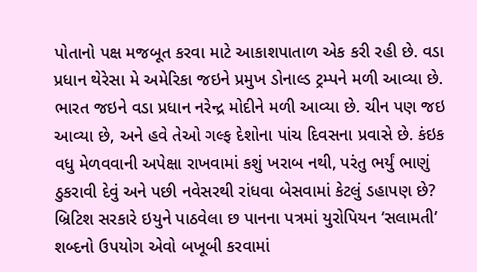પોતાનો પક્ષ મજબૂત કરવા માટે આકાશપાતાળ એક કરી રહી છે. વડા પ્રધાન થેરેસા મે અમેરિકા જઇને પ્રમુખ ડોનાલ્ડ ટ્રમ્પને મળી આવ્યા છે. ભારત જઇને વડા પ્રધાન નરેન્દ્ર મોદીને મળી આવ્યા છે. ચીન પણ જઇ આવ્યા છે, અને હવે તેઓ ગલ્ફ દેશોના પાંચ દિવસના પ્રવાસે છે. કંઇક વધુ મેળવવાની અપેક્ષા રાખવામાં કશું ખરાબ નથી, પરંતુ ભર્યું ભાણું ઠુકરાવી દેવું અને પછી નવેસરથી રાંધવા બેસવામાં કેટલું ડહાપણ છે?
બ્રિટિશ સરકારે ઇયુને પાઠવેલા છ પાનના પત્રમાં યુરોપિયન ‘સલામતી’ શબ્દનો ઉપયોગ એવો બખૂબી કરવામાં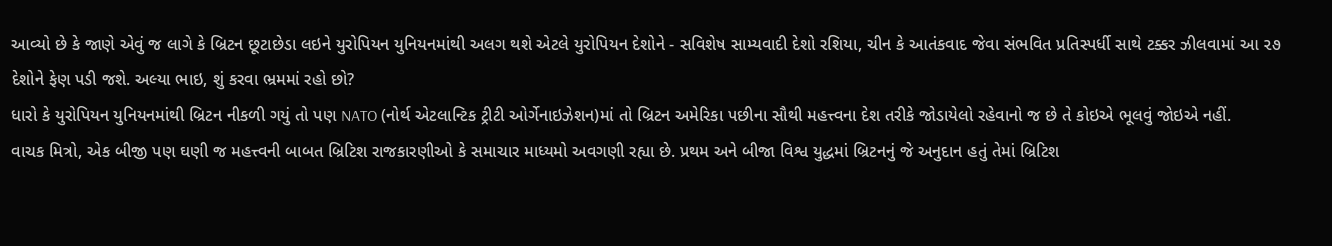આવ્યો છે કે જાણે એવું જ લાગે કે બ્રિટન છૂટાછેડા લઇને યુરોપિયન યુનિયનમાંથી અલગ થશે એટલે યુરોપિયન દેશોને - સવિશેષ સામ્યવાદી દેશો રશિયા, ચીન કે આતંકવાદ જેવા સંભવિત પ્રતિસ્પર્ધી સાથે ટક્કર ઝીલવામાં આ ૨૭ દેશોને ફેણ પડી જશે. અલ્યા ભાઇ, શું કરવા ભ્રમમાં રહો છો?
ધારો કે યુરોપિયન યુનિયનમાંથી બ્રિટન નીકળી ગયું તો પણ NATO (નોર્થ એટલાન્ટિક ટ્રીટી ઓર્ગેનાઇઝેશન)માં તો બ્રિટન અમેરિકા પછીના સૌથી મહત્ત્વના દેશ તરીકે જોડાયેલો રહેવાનો જ છે તે કોઇએ ભૂલવું જોઇએ નહીં.
વાચક મિત્રો, એક બીજી પણ ઘણી જ મહત્ત્વની બાબત બ્રિટિશ રાજકારણીઓ કે સમાચાર માધ્યમો અવગણી રહ્યા છે. પ્રથમ અને બીજા વિશ્વ યુદ્ધમાં બ્રિટનનું જે અનુદાન હતું તેમાં બ્રિટિશ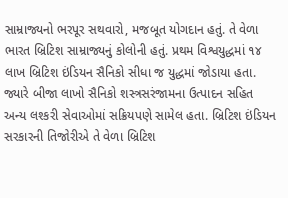સામ્રાજ્યનો ભરપૂર સથવારો, મજબૂત યોગદાન હતું. તે વેળા ભારત બ્રિટિશ સામ્રાજ્યનું કોલોની હતું. પ્રથમ વિશ્વયુદ્ધમાં ૧૪ લાખ બ્રિટિશ ઇંડિયન સૈનિકો સીધા જ યુદ્ધમાં જોડાયા હતા. જ્યારે બીજા લાખો સૈનિકો શસ્ત્રસરંજામના ઉત્પાદન સહિત અન્ય લશ્કરી સેવાઓમાં સક્રિયપણે સામેલ હતા. બ્રિટિશ ઇંડિયન સરકારની તિજોરીએ તે વેળા બ્રિટિશ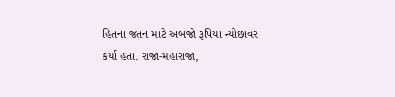હિતના જતન માટે અબજો રૂપિયા ન્યોછાવર કર્યા હતા. રાજા-મહારાજા,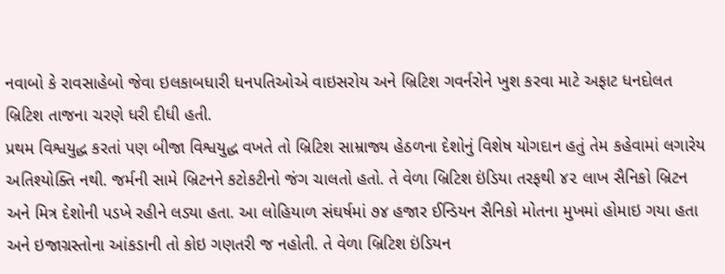નવાબો કે રાવસાહેબો જેવા ઇલકાબધારી ધનપતિઓએ વાઇસરોય અને બ્રિટિશ ગવર્નરોને ખુશ કરવા માટે અફાટ ધનદોલત બ્રિટિશ તાજના ચરણે ધરી દીધી હતી.
પ્રથમ વિશ્વયુદ્ધ કરતાં પણ બીજા વિશ્વયુદ્ધ વખતે તો બ્રિટિશ સામ્રાજ્ય હેઠળના દેશોનું વિશેષ યોગદાન હતું તેમ કહેવામાં લગારેય અતિશ્યોક્તિ નથી. જર્મની સામે બ્રિટનને કટોકટીનો જંગ ચાલતો હતો. તે વેળા બ્રિટિશ ઇંડિયા તરફથી ૪૨ લાખ સૈનિકો બ્રિટન અને મિત્ર દેશોની પડખે રહીને લડ્યા હતા. આ લોહિયાળ સંઘર્ષમાં ૭૪ હજાર ઈન્ડિયન સૈનિકો મોતના મુખમાં હોમાઇ ગયા હતા અને ઇજાગ્રસ્તોના આંકડાની તો કોઇ ગણતરી જ નહોતી. તે વેળા બ્રિટિશ ઇંડિયન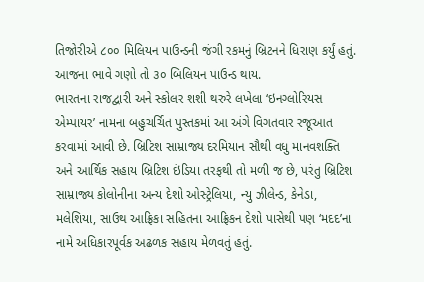તિજોરીએ ૮૦૦ મિલિયન પાઉન્ડની જંગી રકમનું બ્રિટનને ધિરાણ કર્યું હતું. આજના ભાવે ગણો તો ૩૦ બિલિયન પાઉન્ડ થાય.
ભારતના રાજદ્વારી અને સ્કોલર શશી થરુરે લખેલા ‘ઇનગ્લોરિયસ એમ્પાયર’ નામના બહુચર્ચિત પુસ્તકમાં આ અંગે વિગતવાર રજૂઆત કરવામાં આવી છે. બ્રિટિશ સામ્રાજ્ય દરમિયાન સૌથી વધુ માનવશક્તિ અને આર્થિક સહાય બ્રિટિશ ઇંડિયા તરફથી તો મળી જ છે, પરંતુ બ્રિટિશ સામ્રાજ્ય કોલોનીના અન્ય દેશો ઓસ્ટ્રેલિયા, ન્યુ ઝીલેન્ડ, કેનેડા, મલેશિયા, સાઉથ આફ્રિકા સહિતના આફ્રિકન દેશો પાસેથી પણ ‘મદદ’ના નામે અધિકારપૂર્વક અઢળક સહાય મેળવતું હતું.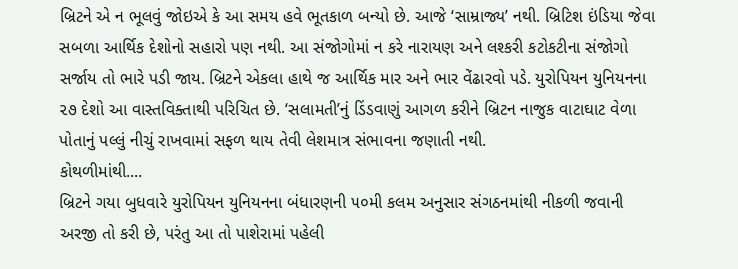બ્રિટને એ ન ભૂલવું જોઇએ કે આ સમય હવે ભૂતકાળ બન્યો છે. આજે ‘સામ્રાજ્ય’ નથી. બ્રિટિશ ઇંડિયા જેવા સબળા આર્થિક દેશોનો સહારો પણ નથી. આ સંજોગોમાં ન કરે નારાયણ અને લશ્કરી કટોકટીના સંજોગો સર્જાય તો ભારે પડી જાય. બ્રિટને એકલા હાથે જ આર્થિક માર અને ભાર વેંઢારવો પડે. યુરોપિયન યુનિયનના ૨૭ દેશો આ વાસ્તવિક્તાથી પરિચિત છે. ‘સલામતી’નું ડિંડવાણું આગળ કરીને બ્રિટન નાજુક વાટાઘાટ વેળા પોતાનું પલ્લું નીચું રાખવામાં સફળ થાય તેવી લેશમાત્ર સંભાવના જણાતી નથી.
કોથળીમાંથી....
બ્રિટને ગયા બુધવારે યુરોપિયન યુનિયનના બંધારણની ૫૦મી કલમ અનુસાર સંગઠનમાંથી નીકળી જવાની અરજી તો કરી છે, પરંતુ આ તો પાશેરામાં પહેલી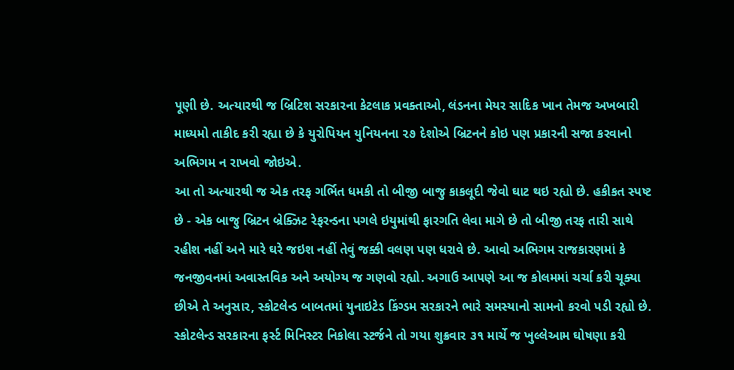પૂણી છે. અત્યારથી જ બ્રિટિશ સરકારના કેટલાક પ્રવક્તાઓ, લંડનના મેયર સાદિક ખાન તેમજ અખબારી માધ્યમો તાકીદ કરી રહ્યા છે કે યુરોપિયન યુનિયનના ૨૭ દેશોએ બ્રિટનને કોઇ પણ પ્રકારની સજા કરવાનો અભિગમ ન રાખવો જોઇએ.
આ તો અત્યારથી જ એક તરફ ગર્ભિત ધમકી તો બીજી બાજુ કાકલૂદી જેવો ઘાટ થઇ રહ્યો છે. હકીકત સ્પષ્ટ છે - એક બાજુ બ્રિટન બ્રેક્ઝિટ રેફરન્ડના પગલે ઇયુમાંથી ફારગતિ લેવા માગે છે તો બીજી તરફ તારી સાથે રહીશ નહીં અને મારે ઘરે જઇશ નહીં તેવું જક્કી વલણ પણ ધરાવે છે. આવો અભિગમ રાજકારણમાં કે જનજીવનમાં અવાસ્તવિક અને અયોગ્ય જ ગણવો રહ્યો. અગાઉ આપણે આ જ કોલમમાં ચર્ચા કરી ચૂક્યા છીએ તે અનુસાર, સ્કોટલેન્ડ બાબતમાં યુનાઇટેડ કિંગ્ડમ સરકારને ભારે સમસ્યાનો સામનો કરવો પડી રહ્યો છે. સ્કોટલેન્ડ સરકારના ફર્સ્ટ મિનિસ્ટર નિકોલા સ્ટર્જને તો ગયા શુક્રવાર ૩૧ માર્ચે જ ખુલ્લેઆમ ઘોષણા કરી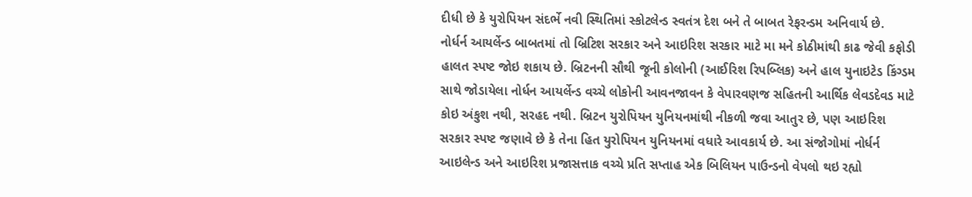દીધી છે કે યુરોપિયન સંદર્ભે નવી સ્થિતિમાં સ્કોટલેન્ડ સ્વતંત્ર દેશ બને તે બાબત રેફરન્ડમ અનિવાર્ય છે.
નોર્ધર્ન આયર્લેન્ડ બાબતમાં તો બ્રિટિશ સરકાર અને આઇરિશ સરકાર માટે મા મને કોઠીમાંથી કાઢ જેવી કફોડી હાલત સ્પષ્ટ જોઇ શકાય છે. બ્રિટનની સૌથી જૂની કોલોની (આઈરિશ રિપબ્લિક) અને હાલ યુનાઇટેડ કિંગ્ડમ સાથે જોડાયેલા નોર્ધન આયર્લેન્ડ વચ્ચે લોકોની આવનજાવન કે વેપારવણજ સહિતની આર્થિક લેવડદેવડ માટે કોઇ અંકુશ નથી, સરહદ નથી. બ્રિટન યુરોપિયન યુનિયનમાંથી નીકળી જવા આતુર છે, પણ આઇરિશ સરકાર સ્પષ્ટ જણાવે છે કે તેના હિત યુરોપિયન યુનિયનમાં વધારે આવકાર્ય છે. આ સંજોગોમાં નોર્ધર્ન આઇલેન્ડ અને આઇરિશ પ્રજાસત્તાક વચ્ચે પ્રતિ સપ્તાહ એક બિલિયન પાઉન્ડનો વેપલો થઇ રહ્યો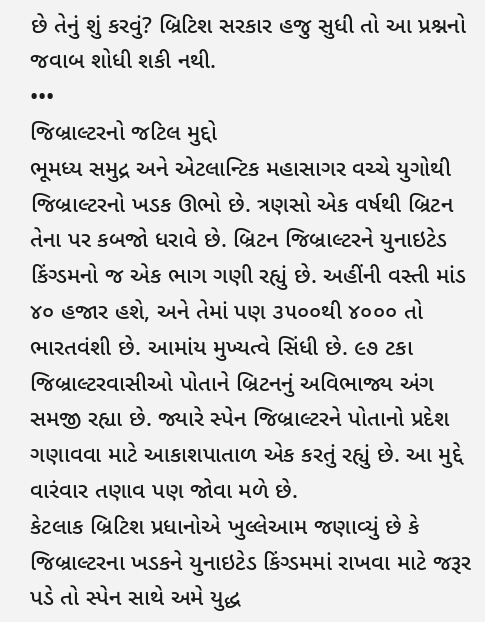છે તેનું શું કરવું? બ્રિટિશ સરકાર હજુ સુધી તો આ પ્રશ્નનો જવાબ શોધી શકી નથી.
•••
જિબ્રાલ્ટરનો જટિલ મુદ્દો
ભૂમધ્ય સમુદ્ર અને એટલાન્ટિક મહાસાગર વચ્ચે યુગોથી જિબ્રાલ્ટરનો ખડક ઊભો છે. ત્રણસો એક વર્ષથી બ્રિટન તેના પર કબજો ધરાવે છે. બ્રિટન જિબ્રાલ્ટરને યુનાઇટેડ કિંગ્ડમનો જ એક ભાગ ગણી રહ્યું છે. અહીંની વસ્તી માંડ ૪૦ હજાર હશે, અને તેમાં પણ ૩૫૦૦થી ૪૦૦૦ તો ભારતવંશી છે. આમાંય મુખ્યત્વે સિંધી છે. ૯૭ ટકા જિબ્રાલ્ટરવાસીઓ પોતાને બ્રિટનનું અવિભાજ્ય અંગ સમજી રહ્યા છે. જ્યારે સ્પેન જિબ્રાલ્ટરને પોતાનો પ્રદેશ ગણાવવા માટે આકાશપાતાળ એક કરતું રહ્યું છે. આ મુદ્દે વારંવાર તણાવ પણ જોવા મળે છે.
કેટલાક બ્રિટિશ પ્રધાનોએ ખુલ્લેઆમ જણાવ્યું છે કે જિબ્રાલ્ટરના ખડકને યુનાઇટેડ કિંગ્ડમમાં રાખવા માટે જરૂર પડે તો સ્પેન સાથે અમે યુદ્ધ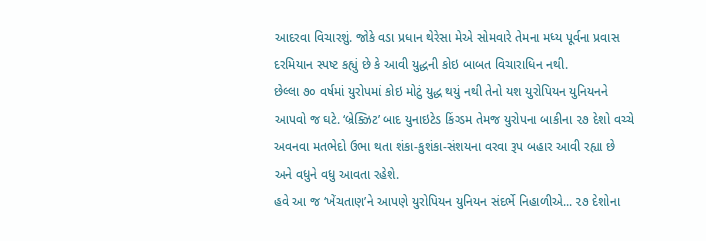આદરવા વિચારશું. જોકે વડા પ્રધાન થેરેસા મેએ સોમવારે તેમના મધ્ય પૂર્વના પ્રવાસ દરમિયાન સ્પષ્ટ કહ્યું છે કે આવી યુદ્ધની કોઇ બાબત વિચારાધિન નથી.
છેલ્લા ૭૦ વર્ષમાં યુરોપમાં કોઇ મોટું યુદ્ધ થયું નથી તેનો યશ યુરોપિયન યુનિયનને આપવો જ ઘટે. ‘બ્રેક્ઝિટ’ બાદ યુનાઇટેડ કિંગ્ડમ તેમજ યુરોપના બાકીના ૨૭ દેશો વચ્ચે અવનવા મતભેદો ઉભા થતા શંકા-કુશંકા-સંશયના વરવા રૂપ બહાર આવી રહ્યા છે અને વધુને વધુ આવતા રહેશે.
હવે આ જ ‘ખેંચતાણ’ને આપણે યુરોપિયન યુનિયન સંદર્ભે નિહાળીએ... ૨૭ દેશોના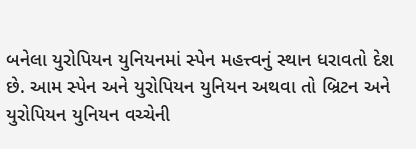બનેલા યુરોપિયન યુનિયનમાં સ્પેન મહત્ત્વનું સ્થાન ધરાવતો દેશ છે. આમ સ્પેન અને યુરોપિયન યુનિયન અથવા તો બ્રિટન અને યુરોપિયન યુનિયન વચ્ચેની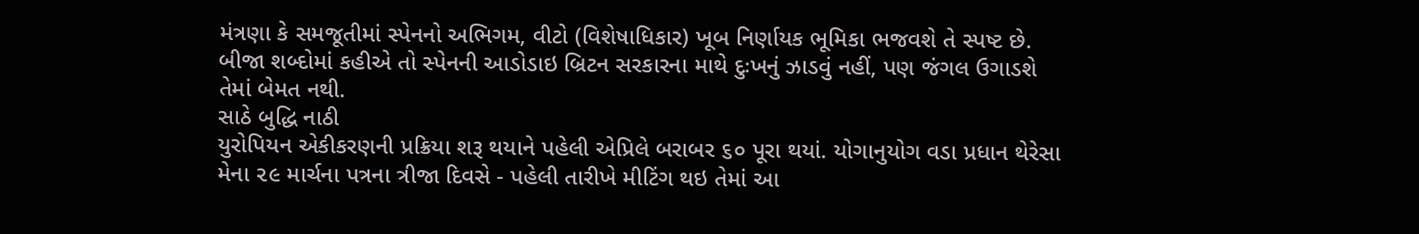મંત્રણા કે સમજૂતીમાં સ્પેનનો અભિગમ, વીટો (વિશેષાધિકાર) ખૂબ નિર્ણાયક ભૂમિકા ભજવશે તે સ્પષ્ટ છે. બીજા શબ્દોમાં કહીએ તો સ્પેનની આડોડાઇ બ્રિટન સરકારના માથે દુઃખનું ઝાડવું નહીં, પણ જંગલ ઉગાડશે તેમાં બેમત નથી.
સાઠે બુદ્ધિ નાઠી
યુરોપિયન એકીકરણની પ્રક્રિયા શરૂ થયાને પહેલી એપ્રિલે બરાબર ૬૦ પૂરા થયાં. યોગાનુયોગ વડા પ્રધાન થેરેસા મેના ૨૯ માર્ચના પત્રના ત્રીજા દિવસે - પહેલી તારીખે મીટિંગ થઇ તેમાં આ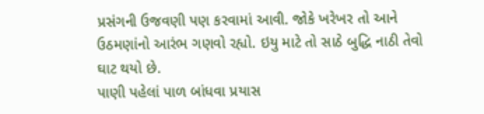પ્રસંગની ઉજવણી પણ કરવામાં આવી. જોકે ખરેખર તો આને ઉઠમણાંનો આરંભ ગણવો રહ્યો. ઇયુ માટે તો સાઠે બુદ્ધિ નાઠી તેવો ઘાટ થયો છે.
પાણી પહેલાં પાળ બાંધવા પ્રયાસ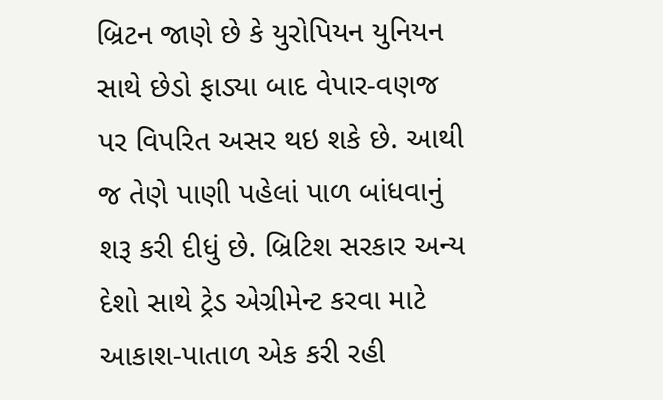બ્રિટન જાણે છે કે યુરોપિયન યુનિયન સાથે છેડો ફાડ્યા બાદ વેપાર-વણજ પર વિપરિત અસર થઇ શકે છે. આથી જ તેણે પાણી પહેલાં પાળ બાંધવાનું શરૂ કરી દીધું છે. બ્રિટિશ સરકાર અન્ય દેશો સાથે ટ્રેડ એગ્રીમેન્ટ કરવા માટે આકાશ-પાતાળ એક કરી રહી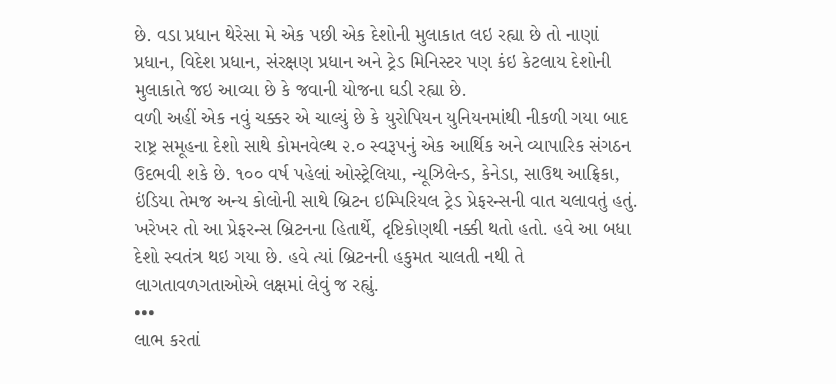છે. વડા પ્રધાન થેરેસા મે એક પછી એક દેશોની મુલાકાત લઇ રહ્યા છે તો નાણાં પ્રધાન, વિદેશ પ્રધાન, સંરક્ષણ પ્રધાન અને ટ્રેડ મિનિસ્ટર પણ કંઇ કેટલાય દેશોની મુલાકાતે જઇ આવ્યા છે કે જવાની યોજના ઘડી રહ્યા છે.
વળી અહીં એક નવું ચક્કર એ ચાલ્યું છે કે યુરોપિયન યુનિયનમાંથી નીકળી ગયા બાદ રાષ્ટ્ર સમૂહના દેશો સાથે કોમનવેલ્થ ૨.૦ સ્વરૂપનું એક આર્થિક અને વ્યાપારિક સંગઠન ઉદભવી શકે છે. ૧૦૦ વર્ષ પહેલાં ઓસ્ટ્રેલિયા, ન્યૂઝિલેન્ડ, કેનેડા, સાઉથ આફ્રિકા, ઇંડિયા તેમજ અન્ય કોલોની સાથે બ્રિટન ઇમ્પિરિયલ ટ્રેડ પ્રેફરન્સની વાત ચલાવતું હતું. ખરેખર તો આ પ્રેફરન્સ બ્રિટનના હિતાર્થે, દૃષ્ટિકોણથી નક્કી થતો હતો. હવે આ બધા દેશો સ્વતંત્ર થઇ ગયા છે. હવે ત્યાં બ્રિટનની હકુમત ચાલતી નથી તે લાગતાવળગતાઓએ લક્ષમાં લેવું જ રહ્યું.
•••
લાભ કરતાં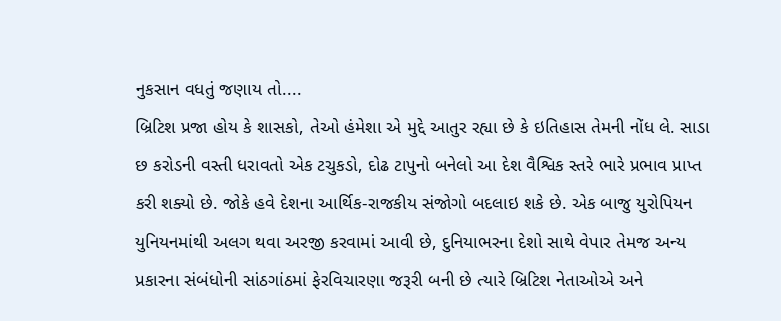નુકસાન વધતું જણાય તો....
બ્રિટિશ પ્રજા હોય કે શાસકો, તેઓ હંમેશા એ મુદ્દે આતુર રહ્યા છે કે ઇતિહાસ તેમની નોંધ લે. સાડા છ કરોડની વસ્તી ધરાવતો એક ટચુકડો, દોઢ ટાપુનો બનેલો આ દેશ વૈશ્વિક સ્તરે ભારે પ્રભાવ પ્રાપ્ત કરી શક્યો છે. જોકે હવે દેશના આર્થિક-રાજકીય સંજોગો બદલાઇ શકે છે. એક બાજુ યુરોપિયન યુનિયનમાંથી અલગ થવા અરજી કરવામાં આવી છે, દુનિયાભરના દેશો સાથે વેપાર તેમજ અન્ય પ્રકારના સંબંધોની સાંઠગાંઠમાં ફેરવિચારણા જરૂરી બની છે ત્યારે બ્રિટિશ નેતાઓએ અને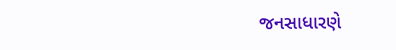જનસાધારણે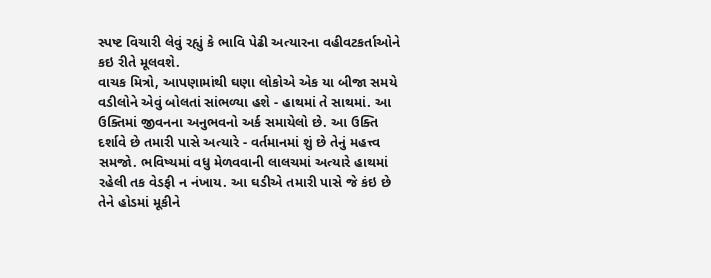સ્પષ્ટ વિચારી લેવું રહ્યું કે ભાવિ પેઢી અત્યારના વહીવટકર્તાઓને કઇ રીતે મૂલવશે.
વાચક મિત્રો, આપણામાંથી ઘણા લોકોએ એક યા બીજા સમયે વડીલોને એવું બોલતાં સાંભળ્યા હશે - હાથમાં તે સાથમાં. આ ઉક્તિમાં જીવનના અનુભવનો અર્ક સમાયેલો છે. આ ઉક્તિ દર્શાવે છે તમારી પાસે અત્યારે - વર્તમાનમાં શું છે તેનું મહત્ત્વ સમજો. ભવિષ્યમાં વધુ મેળવવાની લાલચમાં અત્યારે હાથમાં રહેલી તક વેડફી ન નંખાય. આ ઘડીએ તમારી પાસે જે કંઇ છે તેને હોડમાં મૂકીને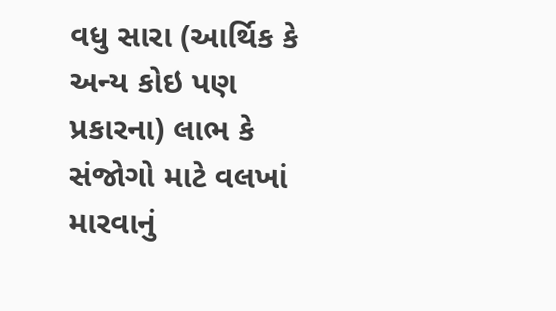વધુ સારા (આર્થિક કે અન્ય કોઇ પણ પ્રકારના) લાભ કે સંજોગો માટે વલખાં મારવાનું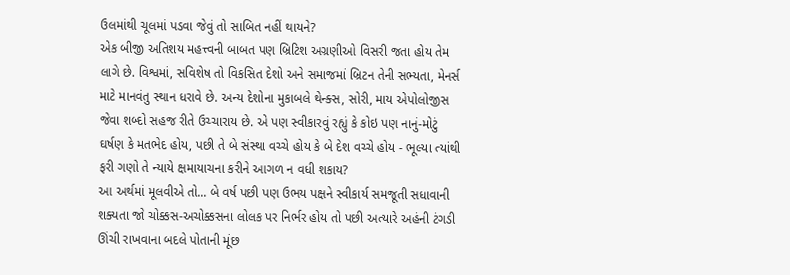ઉલમાંથી ચૂલમાં પડવા જેવું તો સાબિત નહીં થાયને?
એક બીજી અતિશય મહત્ત્વની બાબત પણ બ્રિટિશ અગ્રણીઓ વિસરી જતા હોય તેમ લાગે છે. વિશ્વમાં, સવિશેષ તો વિકસિત દેશો અને સમાજમાં બ્રિટન તેની સભ્યતા, મેનર્સ માટે માનવંતુ સ્થાન ધરાવે છે. અન્ય દેશોના મુકાબલે થેન્ક્સ, સોરી, માય એપોલોજીસ જેવા શબ્દો સહજ રીતે ઉચ્ચારાય છે. એ પણ સ્વીકારવું રહ્યું કે કોઇ પણ નાનું-મોટું ઘર્ષણ કે મતભેદ હોય, પછી તે બે સંસ્થા વચ્ચે હોય કે બે દેશ વચ્ચે હોય - ભૂલ્યા ત્યાંથી ફરી ગણો તે ન્યાયે ક્ષમાયાચના કરીને આગળ ન વધી શકાય?
આ અર્થમાં મૂલવીએ તો... બે વર્ષ પછી પણ ઉભય પક્ષને સ્વીકાર્ય સમજૂતી સધાવાની શક્યતા જો ચોક્કસ-અચોક્કસના લોલક પર નિર્ભર હોય તો પછી અત્યારે અહંની ટંગડી ઊંચી રાખવાના બદલે પોતાની મૂંછ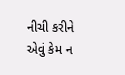નીચી કરીને એવું કેમ ન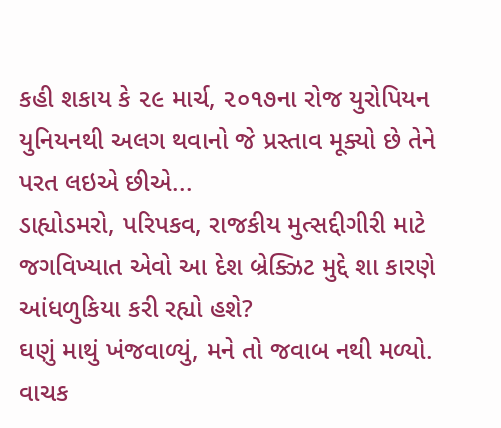કહી શકાય કે ૨૯ માર્ચ, ૨૦૧૭ના રોજ યુરોપિયન યુનિયનથી અલગ થવાનો જે પ્રસ્તાવ મૂક્યો છે તેને પરત લઇએ છીએ...
ડાહ્યોડમરો, પરિપકવ, રાજકીય મુત્સદ્દીગીરી માટે જગવિખ્યાત એવો આ દેશ બ્રેક્ઝિટ મુદ્દે શા કારણે આંધળુકિયા કરી રહ્યો હશે?
ઘણું માથું ખંજવાળ્યું, મને તો જવાબ નથી મળ્યો. વાચક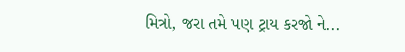મિત્રો, જરા તમે પણ ટ્રાય કરજો ને...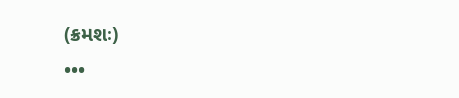(ક્રમશઃ)
•••